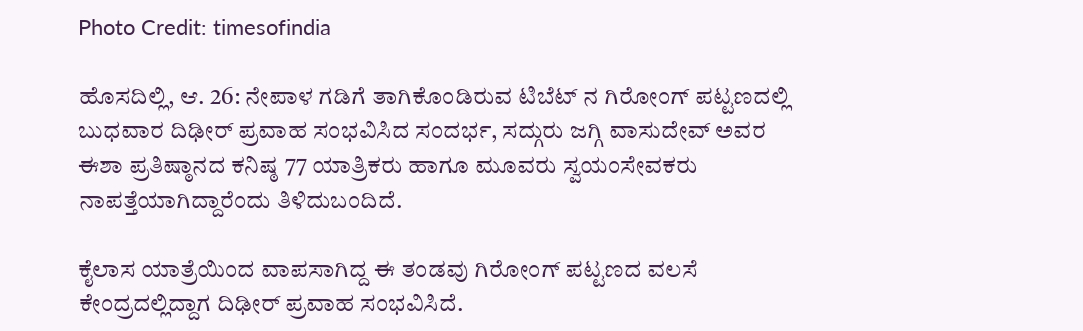Photo Credit: timesofindia

ಹೊಸದಿಲ್ಲಿ, ಆ. 26: ನೇಪಾಳ ಗಡಿಗೆ ತಾಗಿಕೊಂಡಿರುವ ಟಿಬೆಟ್ ನ ಗಿರೋಂಗ್ ಪಟ್ಟಣದಲ್ಲಿ ಬುಧವಾರ ದಿಢೀರ್ ಪ್ರವಾಹ ಸಂಭವಿಸಿದ ಸಂದರ್ಭ, ಸದ್ಗುರು ಜಗ್ಗಿ ವಾಸುದೇವ್ ಅವರ ಈಶಾ ಪ್ರತಿಷ್ಠಾನದ ಕನಿಷ್ಠ 77 ಯಾತ್ರಿಕರು ಹಾಗೂ ಮೂವರು ಸ್ವಯಂಸೇವಕರು ನಾಪತ್ತೆಯಾಗಿದ್ದಾರೆಂದು ತಿಳಿದುಬಂದಿದೆ.

ಕೈಲಾಸ ಯಾತ್ರೆಯಿಂದ ವಾಪಸಾಗಿದ್ದ ಈ ತಂಡವು ಗಿರೋಂಗ್ ಪಟ್ಟಣದ ವಲಸೆ ಕೇಂದ್ರದಲ್ಲಿದ್ದಾಗ ದಿಢೀರ್ ಪ್ರವಾಹ ಸಂಭವಿಸಿದೆ.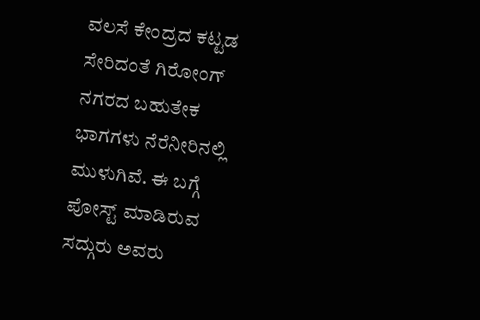ವಲಸೆ ಕೇಂದ್ರದ ಕಟ್ಟಡ ಸೇರಿದಂತೆ ಗಿರೋಂಗ್ ನಗರದ ಬಹುತೇಕ ಭಾಗಗಳು ನೆರೆನೀರಿನಲ್ಲಿ ಮುಳುಗಿವೆ. ಈ ಬಗ್ಗೆ ಪೋಸ್ಟ್ ಮಾಡಿರುವ ಸದ್ಗುರು ಅವರು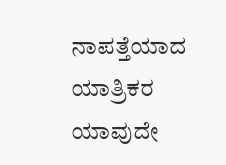ನಾಪತ್ತೆಯಾದ ಯಾತ್ರಿಕರ ಯಾವುದೇ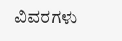ವಿವರಗಳು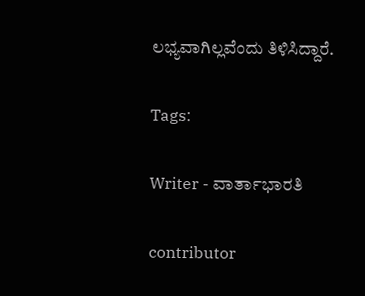ಲಭ್ಯವಾಗಿಲ್ಲವೆಂದು ತಿಳಿಸಿದ್ದಾರೆ.

Tags:

Writer - ವಾರ್ತಾಭಾರತಿ

contributor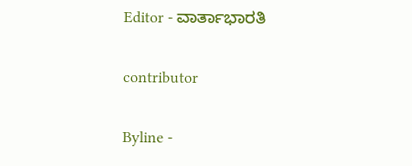Editor - ವಾರ್ತಾಭಾರತಿ

contributor

Byline -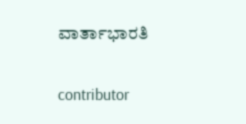ವಾರ್ತಾಭಾರತಿ

contributor